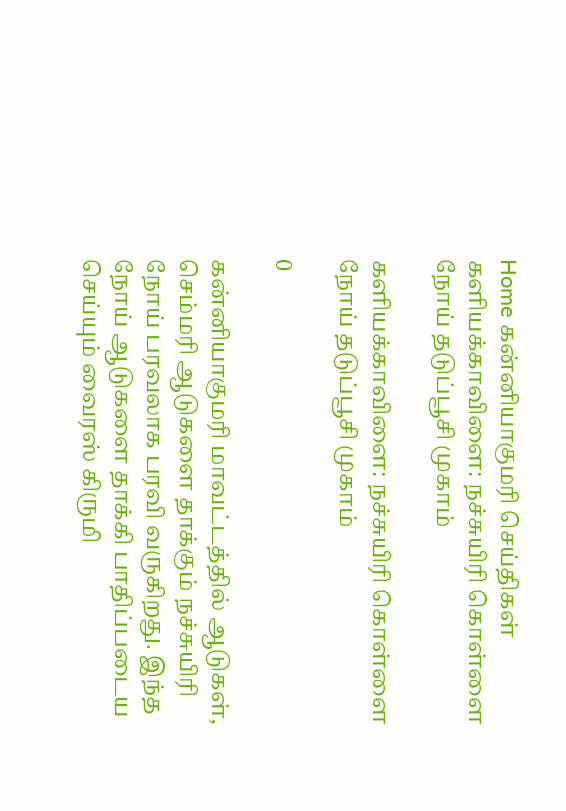Home கன்னியாகுமரி செய்திகள் களியக்காவிளை: நச்சுயிரி கொள்ளை நோய் தடுப்பூசி முகாம்

களியக்காவிளை: நச்சுயிரி கொள்ளை நோய் தடுப்பூசி முகாம்

0

கன்னியாகுமரி மாவட்டத்தில் ஆடுகள், செம்மரி ஆடுகளை தாக்கும் நச்சுயிரி நோய் பரவலாக பரவி வருகிறது. இந்த நோய் ஆடுகளை தாக்கி பாதிப்படைய செய்யும் வைரஸ் கிருமி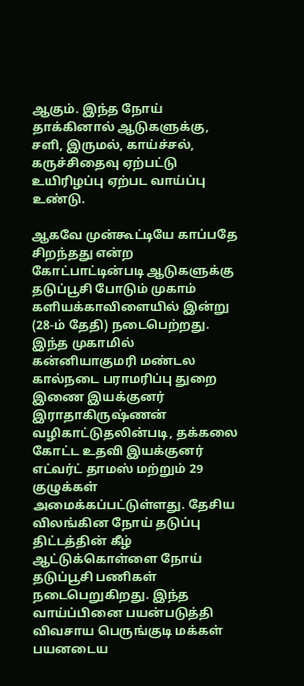ஆகும். இந்த நோய் தாக்கினால் ஆடுகளுக்கு, சளி, இருமல், காய்ச்சல், கருச்சிதைவு ஏற்பட்டு உயிரிழப்பு ஏற்பட வாய்ப்பு உண்டு.

ஆகவே முன்கூட்டியே காப்பதே சிறந்தது என்ற கோட்பாட்டின்படி ஆடுகளுக்கு தடுப்பூசி போடும் முகாம் களியக்காவிளையில் இன்று (28-ம் தேதி) நடைபெற்றது. இந்த முகாமில் கன்னியாகுமரி மண்டல கால்நடை பராமரிப்பு துறை இணை இயக்குனர் இராதாகிருஷ்ணன் வழிகாட்டுதலின்படி, தக்கலை கோட்ட உதவி இயக்குனர் எட்வர்ட் தாமஸ் மற்றும் 29 குழுக்கள் அமைக்கப்பட்டுள்ளது. தேசிய விலங்கின நோய் தடுப்பு திட்டத்தின் கீழ் ஆட்டுக்கொள்ளை நோய் தடுப்பூசி பணிகள் நடைபெறுகிறது. இந்த வாய்ப்பினை பயன்படுத்தி விவசாய பெருங்குடி மக்கள் பயனடைய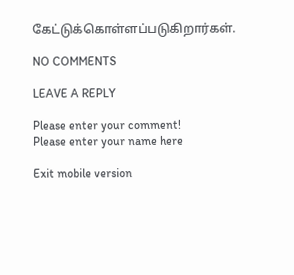கேட்டுக்கொள்ளப்படுகிறார்கள்.

NO COMMENTS

LEAVE A REPLY

Please enter your comment!
Please enter your name here

Exit mobile version